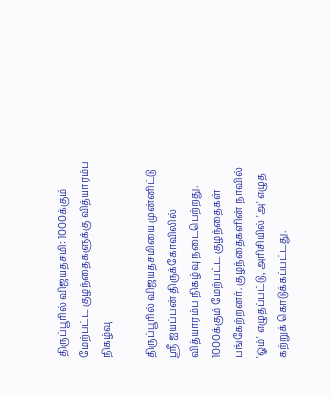திருப்பூரில் விஜயதசமி: 1000க்கும் மேற்பட்ட குழந்தைகளுக்கு வித்யாரம்ப நிகழ்வு

திருப்பூரில் விஜயதசமியை முன்னிட்டு ஸ்ரீ ஐயப்பன் திருக்கோவிலில் வித்யாரம்ப நிகழ்வு நடைபெற்றது. 1000க்கும் மேற்பட்ட குழந்தைகள் பங்கேற்றனர். குழந்தைகளின் நாவில் 'ஓம்' எழுதப்பட்டு, அரிசியில் 'அ' எழுத கற்றுக் கொடுக்கப்பட்டது.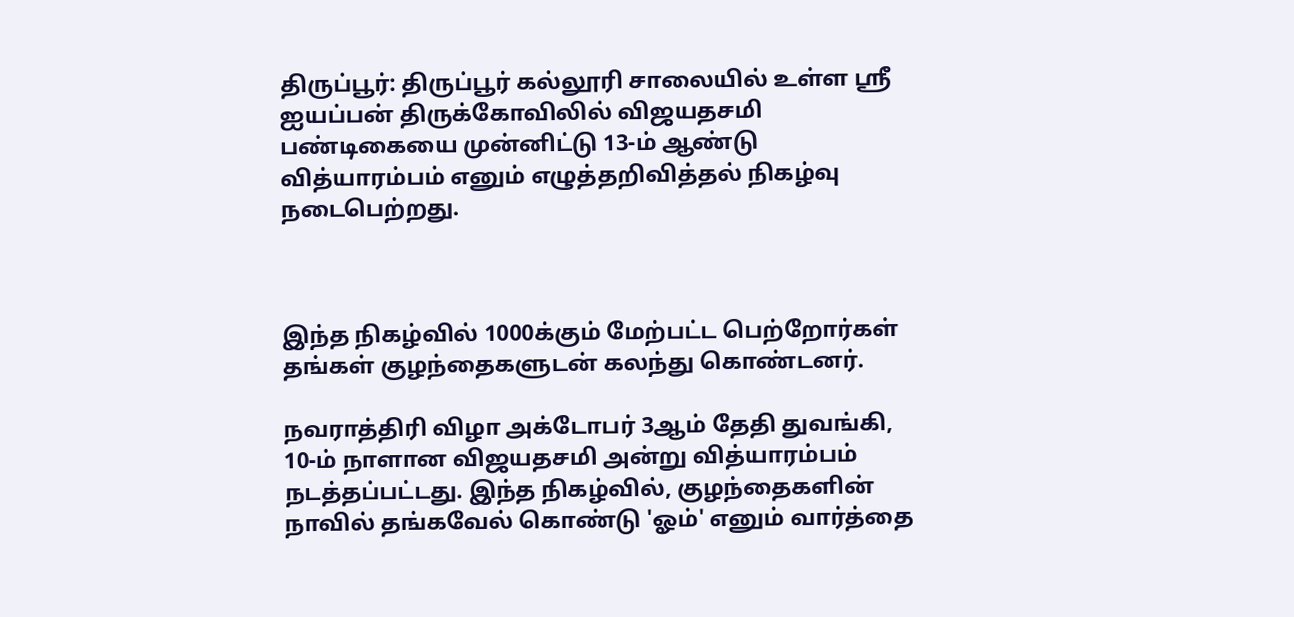திருப்பூர்: திருப்பூர் கல்லூரி சாலையில் உள்ள ஸ்ரீ ஐயப்பன் திருக்கோவிலில் விஜயதசமி பண்டிகையை முன்னிட்டு 13-ம் ஆண்டு வித்யாரம்பம் எனும் எழுத்தறிவித்தல் நிகழ்வு நடைபெற்றது.



இந்த நிகழ்வில் 1000க்கும் மேற்பட்ட பெற்றோர்கள் தங்கள் குழந்தைகளுடன் கலந்து கொண்டனர்.

நவராத்திரி விழா அக்டோபர் 3ஆம் தேதி துவங்கி, 10-ம் நாளான விஜயதசமி அன்று வித்யாரம்பம் நடத்தப்பட்டது. இந்த நிகழ்வில், குழந்தைகளின் நாவில் தங்கவேல் கொண்டு 'ஓம்' எனும் வார்த்தை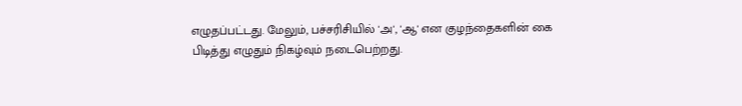எழுதப்பட்டது. மேலும், பச்சரிசியில் 'அ', 'ஆ' என குழந்தைகளின் கை பிடித்து எழுதும் நிகழ்வும் நடைபெற்றது.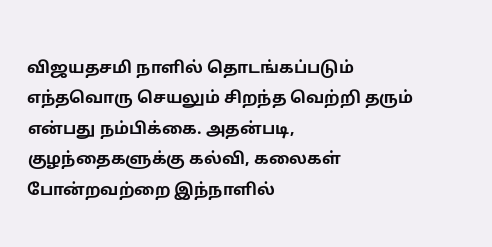விஜயதசமி நாளில் தொடங்கப்படும் எந்தவொரு செயலும் சிறந்த வெற்றி தரும் என்பது நம்பிக்கை. அதன்படி, குழந்தைகளுக்கு கல்வி, கலைகள் போன்றவற்றை இந்நாளில்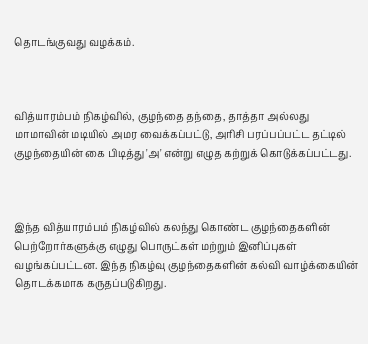தொடங்குவது வழக்கம்.



வித்யாரம்பம் நிகழ்வில், குழந்தை தந்தை, தாத்தா அல்லது மாமாவின் மடியில் அமர வைக்கப்பட்டு, அரிசி பரப்பப்பட்ட தட்டில் குழந்தையின் கை பிடித்து 'அ' என்று எழுத கற்றுக் கொடுக்கப்பட்டது.



இந்த வித்யாரம்பம் நிகழ்வில் கலந்து கொண்ட குழந்தைகளின் பெற்றோர்களுக்கு எழுது பொருட்கள் மற்றும் இனிப்புகள் வழங்கப்பட்டன. இந்த நிகழ்வு குழந்தைகளின் கல்வி வாழ்க்கையின் தொடக்கமாக கருதப்படுகிறது.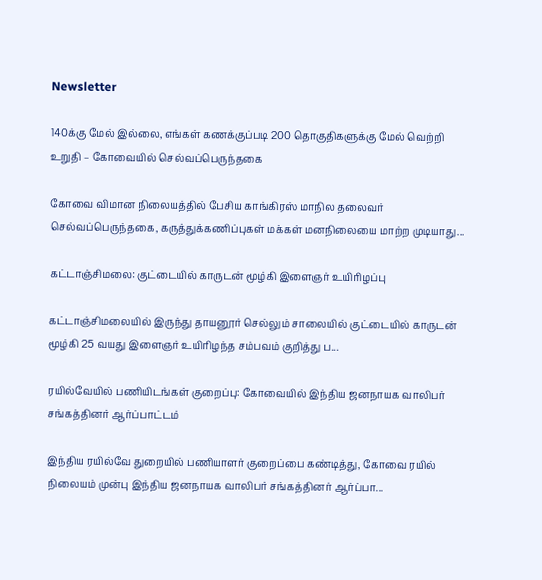Newsletter

140க்கு மேல் இல்லை, எங்கள் கணக்குப்படி 200 தொகுதிகளுக்கு மேல் வெற்றி உறுதி – கோவையில் செல்வப்பெருந்தகை

கோவை விமான நிலையத்தில் பேசிய காங்கிரஸ் மாநில தலைவர் செல்வப்பெருந்தகை, கருத்துக்கணிப்புகள் மக்கள் மனநிலையை மாற்ற முடியாது...

கட்டாஞ்சிமலை: குட்டையில் காருடன் மூழ்கி இளைஞர் உயிரிழப்பு

கட்டாஞ்சிமலையில் இருந்து தாயனூர் செல்லும் சாலையில் குட்டையில் காருடன் மூழ்கி 25 வயது இளைஞர் உயிரிழந்த சம்பவம் குறித்து ப...

ரயில்வேயில் பணியிடங்கள் குறைப்பு: கோவையில் இந்திய ஜனநாயக வாலிபர் சங்கத்தினர் ஆர்ப்பாட்டம்

இந்திய ரயில்வே துறையில் பணியாளர் குறைப்பை கண்டித்து, கோவை ரயில் நிலையம் முன்பு இந்திய ஜனநாயக வாலிபர் சங்கத்தினர் ஆர்ப்பா...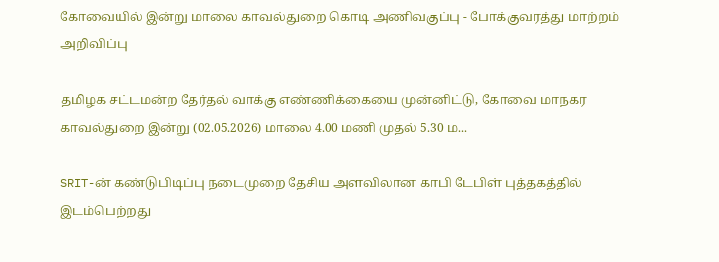கோவையில் இன்று மாலை காவல்துறை கொடி அணிவகுப்பு - போக்குவரத்து மாற்றம் அறிவிப்பு

தமிழக சட்டமன்ற தேர்தல் வாக்கு எண்ணிக்கையை முன்னிட்டு, கோவை மாநகர காவல்துறை இன்று (02.05.2026) மாலை 4.00 மணி முதல் 5.30 ம...

SRIT-ன் கண்டுபிடிப்பு நடைமுறை தேசிய அளவிலான காபி டேபிள் புத்தகத்தில் இடம்பெற்றது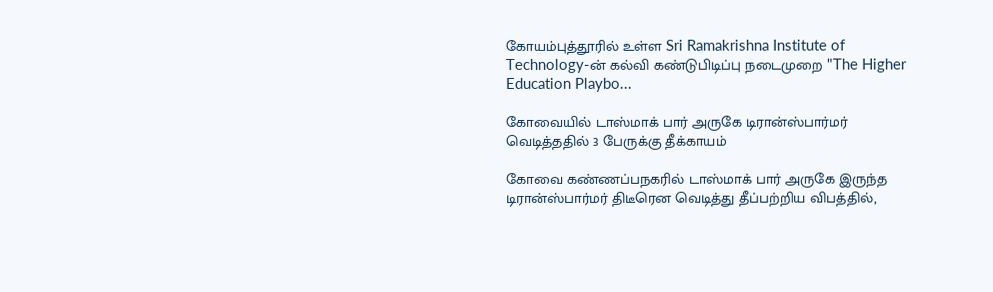கோயம்புத்தூரில் உள்ள Sri Ramakrishna Institute of Technology-ன் கல்வி கண்டுபிடிப்பு நடைமுறை "The Higher Education Playbo...

கோவையில் டாஸ்மாக் பார் அருகே டிரான்ஸ்பார்மர் வெடித்ததில் 3 பேருக்கு தீக்காயம்

கோவை கண்ணப்பநகரில் டாஸ்மாக் பார் அருகே இருந்த டிரான்ஸ்பார்மர் திடீரென வெடித்து தீப்பற்றிய விபத்தில்,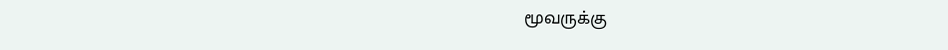மூவருக்கு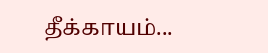தீக்காயம்...